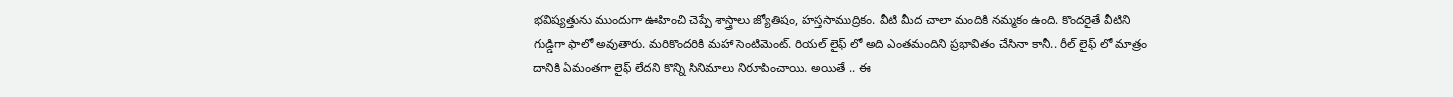భవిష్యత్తును ముందుగా ఊహించి చెప్పే శాస్త్రాలు జ్యోతిషం, హస్తసాముద్రికం. వీటి మీద చాలా మందికి నమ్మకం ఉంది. కొందరైతే వీటిని గుడ్డిగా ఫాలో అవుతారు. మరికొందరికి మహా సెంటిమెంట్. రియల్ లైఫ్ లో అది ఎంతమందిని ప్రభావితం చేసినా కానీ.. రీల్ లైఫ్ లో మాత్రం దానికి ఏమంతగా లైఫ్ లేదని కొన్ని సినిమాలు నిరూపించాయి. అయితే .. ఈ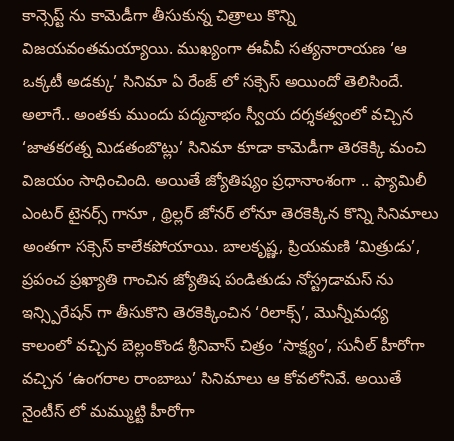కాన్సెప్ట్ ను కామెడీగా తీసుకున్న చిత్రాలు కొన్ని విజయవంతమయ్యాయి. ముఖ్యంగా ఈవీవీ సత్యనారాయణ ‘ఆ ఒక్కటీ అడక్కు’ సినిమా ఏ రేంజ్ లో సక్సెస్ అయిందో తెలిసిందే. అలాగే.. అంతకు ముందు పద్మనాభం స్వీయ దర్శకత్వంలో వచ్చిన ‘జాతకరత్న మిడతంబొట్లు’ సినిమా కూడా కామెడీగా తెరకెక్కి మంచి విజయం సాధించింది. అయితే జ్యోతిష్యం ప్రధానాంశంగా .. ఫ్యామిలీ ఎంటర్ టైనర్స్ గానూ , థ్రిల్లర్ జోనర్ లోనూ తెరకెక్కిన కొన్ని సినిమాలు అంతగా సక్సెస్ కాలేకపోయాయి. బాలకృష్ణ, ప్రియమణి ‘మిత్రుడు’, ప్రపంచ ప్రఖ్యాతి గాంచిన జ్యోతిష పండితుడు నోస్ట్రడామస్ ను ఇన్స్పిరేషన్ గా తీసుకొని తెరకెక్కించిన ‘రిలాక్స్’, మొన్నీమధ్య కాలంలో వచ్చిన బెల్లంకొండ శ్రీనివాస్ చిత్రం ‘సాక్ష్యం’, సునీల్ హీరోగా వచ్చిన ‘ఉంగరాల రాంబాబు’ సినిమాలు ఆ కోవలోనివే. అయితే నైంటీస్ లో మమ్ముట్టి హీరోగా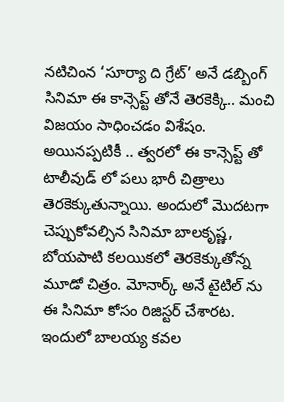నటిచింన ‘సూర్యా ది గ్రేట్’ అనే డబ్బింగ్ సినిమా ఈ కాన్సెప్ట్ తోనే తెరకెక్కి.. మంచి విజయం సాధించడం విశేషం. అయినప్పటికీ .. త్వరలో ఈ కాన్సెప్ట్ తో టాలీవుడ్ లో పలు భారీ చిత్రాలు తెరకెక్కుతున్నాయి. అందులో మొదటగా చెప్పుకోవల్సిన సినిమా బాలకృష్ణ, బోయపాటి కలయికలో తెరకెక్కుతోన్న మూడో చిత్రం. మోనార్క్ అనే టైటిల్ ను ఈ సినిమా కోసం రిజిస్టర్ చేశారట. ఇందులో బాలయ్య కవల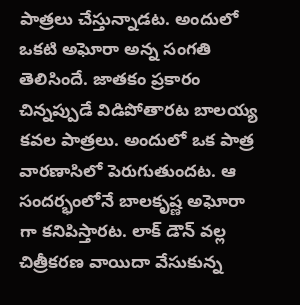పాత్రలు చేస్తున్నాడట. అందులో ఒకటి అఘోరా అన్న సంగతి తెలిసిందే. జాతకం ప్రకారం చిన్నప్పుడే విడిపోతారట బాలయ్య కవల పాత్రలు. అందులో ఒక పాత్ర వారణాసిలో పెరుగుతుందట. ఆ సందర్భంలోనే బాలకృష్ణ అఘోరా గా కనిపిస్తారట. లాక్ డౌన్ వల్ల చిత్రీకరణ వాయిదా వేసుకున్న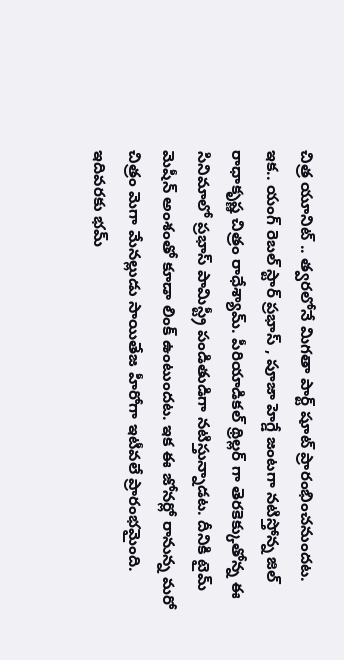చిత్ర యూనిట్ .. త్వరలోనే మిగతా పార్ట్ షూట్ ప్రారంభించనుందట. ఇక.. యంగ్ రెబల్ స్టార్ ప్రభాస్ , పూజా హెగ్డే జంటగా నటిస్తోన్న జిల్ రాధాకృష్ణ చిత్రం రాధేశ్యామ్. పీరియాడికల్ థ్రిల్లర్ గా తెరకెక్కుతోన్న ఈ సినిమాలో ప్రభాస్ పామిస్ట్రీ పండితుడిగా నటిస్తున్నాడట. దీనికి టైమ్ మెషీన్ అంశంతో కూడా లింక్ ఉంటుందట. ఇక ఈ జోనర్లో రానున్న మరో చిత్రం మెగా మేనల్లుడు సాయితేజ హీరోగా ఇటీవలే ప్రారంభమైంది. ఇదివరకు భమ్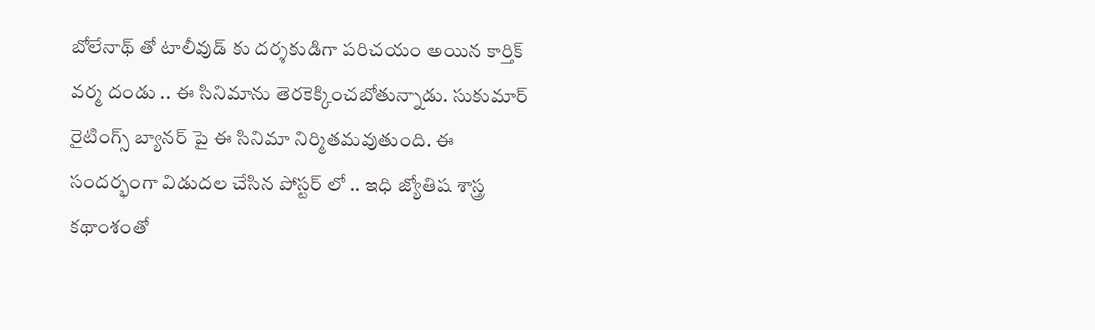బోలేనాథ్ తో టాలీవుడ్ కు దర్శకుడిగా పరిచయం అయిన కార్తిక్ వర్మ దండు .. ఈ సినిమాను తెరకెక్కించబోతున్నాడు. సుకుమార్ రైటింగ్స్ బ్యానర్ పై ఈ సినిమా నిర్మితమవుతుంది. ఈ సందర్భంగా విడుదల చేసిన పోస్టర్ లో .. ఇధి జ్యోతిష శాస్త్ర కథాంశంతో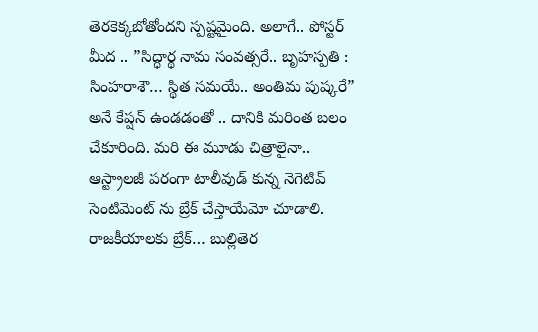తెరకెక్కబోతోందని స్పష్టమైంది. అలాగే.. పోస్టర్ మీద .. ”సిద్ధార్థ నామ సంవత్సరే.. బృహస్పతి : సింహరాశౌ… స్థిత సమయే.. అంతిమ పుష్కరే” అనే కేప్షన్ ఉండడంతో .. దానికి మరింత బలం చేకూరింది. మరి ఈ మూడు చిత్రాలైనా.. ఆస్ట్రాలజీ పరంగా టాలీవుడ్ కున్న నెగెటివ్ సెంటిమెంట్ ను బ్రేక్ చేస్తాయేమో చూడాలి.
రాజకీయాలకు బ్రేక్… బుల్లితెర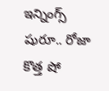ఇన్నింగ్స్ షురూ.. రోజా కొత్త షో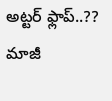అట్టర్ ఫ్లాప్..??
మాజీ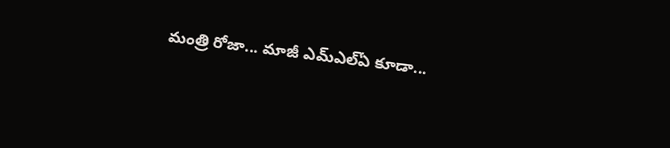మంత్రి రోజా... మాజీ ఎమ్ఎల్ఏ కూడా...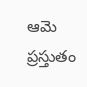ఆమె ప్రస్తుతం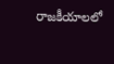రాజకీయాలలో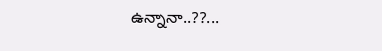ఉన్నానా..??...